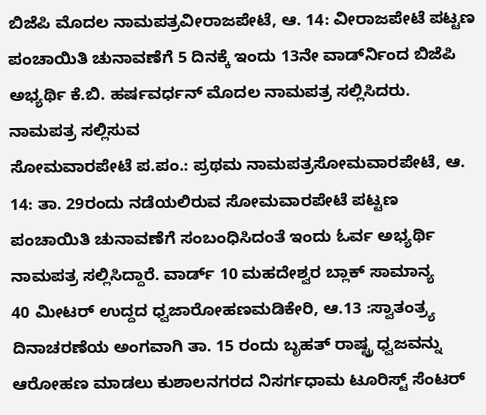ಬಿಜೆಪಿ ಮೊದಲ ನಾಮಪತ್ರವೀರಾಜಪೇಟೆ, ಆ. 14: ವೀರಾಜಪೇಟೆ ಪಟ್ಟಣ ಪಂಚಾಯಿತಿ ಚುನಾವಣೆಗೆ 5 ದಿನಕ್ಕೆ ಇಂದು 13ನೇ ವಾರ್ಡ್‍ನಿಂದ ಬಿಜೆಪಿ ಅಭ್ಯರ್ಥಿ ಕೆ.ಬಿ. ಹರ್ಷವರ್ಧನ್ ಮೊದಲ ನಾಮಪತ್ರ ಸಲ್ಲಿಸಿದರು. ನಾಮಪತ್ರ ಸಲ್ಲಿಸುವ
ಸೋಮವಾರಪೇಟೆ ಪ.ಪಂ.: ಪ್ರಥಮ ನಾಮಪತ್ರಸೋಮವಾರಪೇಟೆ, ಆ. 14: ತಾ. 29ರಂದು ನಡೆಯಲಿರುವ ಸೋಮವಾರಪೇಟೆ ಪಟ್ಟಣ ಪಂಚಾಯಿತಿ ಚುನಾವಣೆಗೆ ಸಂಬಂಧಿಸಿದಂತೆ ಇಂದು ಓರ್ವ ಅಭ್ಯರ್ಥಿ ನಾಮಪತ್ರ ಸಲ್ಲಿಸಿದ್ದಾರೆ. ವಾರ್ಡ್ 10 ಮಹದೇಶ್ವರ ಬ್ಲಾಕ್ ಸಾಮಾನ್ಯ
40 ಮೀಟರ್ ಉದ್ದದ ಧ್ವಜಾರೋಹಣಮಡಿಕೇರಿ, ಆ.13 :ಸ್ವಾತಂತ್ರ್ಯ ದಿನಾಚರಣೆಯ ಅಂಗವಾಗಿ ತಾ. 15 ರಂದು ಬೃಹತ್ ರಾಷ್ಟ್ರ ಧ್ವಜವನ್ನು ಆರೋಹಣ ಮಾಡಲು ಕುಶಾಲನಗರದ ನಿಸರ್ಗಧಾಮ ಟೂರಿಸ್ಟ್ ಸೆಂಟರ್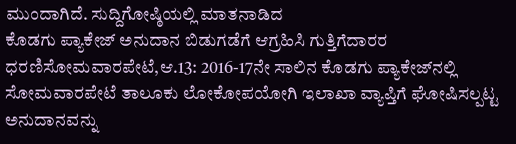ಮುಂದಾಗಿದೆ. ಸುದ್ದಿಗೋಷ್ಠಿಯಲ್ಲಿ ಮಾತನಾಡಿದ
ಕೊಡಗು ಪ್ಯಾಕೇಜ್ ಅನುದಾನ ಬಿಡುಗಡೆಗೆ ಆಗ್ರಹಿಸಿ ಗುತ್ತಿಗೆದಾರರ ಧರಣಿಸೋಮವಾರಪೇಟೆ,ಆ.13: 2016-17ನೇ ಸಾಲಿನ ಕೊಡಗು ಪ್ಯಾಕೇಜ್‍ನಲ್ಲಿ ಸೋಮವಾರಪೇಟೆ ತಾಲೂಕು ಲೋಕೋಪಯೋಗಿ ಇಲಾಖಾ ವ್ಯಾಪ್ತಿಗೆ ಘೋಷಿಸಲ್ಪಟ್ಟ ಅನುದಾನವನ್ನು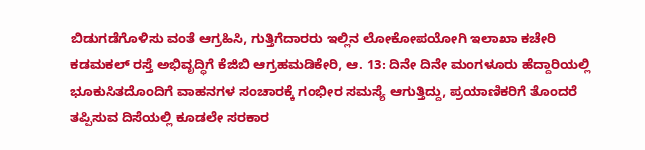ಬಿಡುಗಡೆಗೊಳಿಸು ವಂತೆ ಆಗ್ರಹಿಸಿ, ಗುತ್ತಿಗೆದಾರರು ಇಲ್ಲಿನ ಲೋಕೋಪಯೋಗಿ ಇಲಾಖಾ ಕಚೇರಿ
ಕಡಮಕಲ್ ರಸ್ತೆ ಅಭಿವೃದ್ಧಿಗೆ ಕೆಜಿಬಿ ಆಗ್ರಹಮಡಿಕೇರಿ, ಆ. 13: ದಿನೇ ದಿನೇ ಮಂಗಳೂರು ಹೆದ್ದಾರಿಯಲ್ಲಿ ಭೂಕುಸಿತದೊಂದಿಗೆ ವಾಹನಗಳ ಸಂಚಾರಕ್ಕೆ ಗಂಭೀರ ಸಮಸ್ಯೆ ಆಗುತ್ತಿದ್ದು, ಪ್ರಯಾಣಿಕರಿಗೆ ತೊಂದರೆ ತಪ್ಪಿಸುವ ದಿಸೆಯಲ್ಲಿ ಕೂಡಲೇ ಸರಕಾರ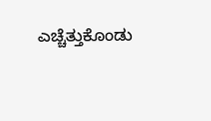ಎಚ್ಚೆತ್ತುಕೊಂಡು